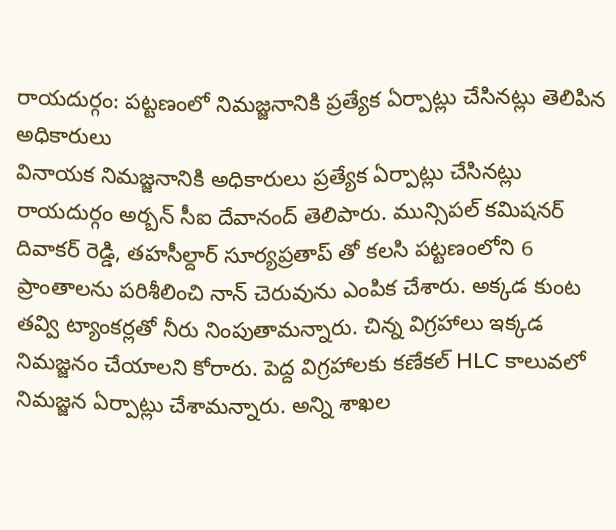రాయదుర్గం: పట్టణంలో నిమజ్జనానికి ప్రత్యేక ఏర్పాట్లు చేసినట్లు తెలిపిన అధికారులు
వినాయక నిమజ్జనానికి అధికారులు ప్రత్యేక ఏర్పాట్లు చేసినట్లు రాయదుర్గం అర్బన్ సీఐ దేవానంద్ తెలిపారు. మున్సిపల్ కమిషనర్ దివాకర్ రెడ్డి, తహసీల్దార్ సూర్యప్రతాప్ తో కలసి పట్టణంలోని 6 ప్రాంతాలను పరిశీలించి నాన్ చెరువును ఎంపిక చేశారు. అక్కడ కుంట తవ్వి ట్యాంకర్లతో నీరు నింపుతామన్నారు. చిన్న విగ్రహాలు ఇక్కడ నిమజ్జనం చేయాలని కోరారు. పెద్ద విగ్రహాలకు కణేకల్ HLC కాలువలో నిమజ్జన ఏర్పాట్లు చేశామన్నారు. అన్ని శాఖల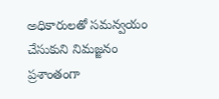అధికారులతో సమన్వయం చేసుకుని నిమజ్జనం ప్రశాంతంగా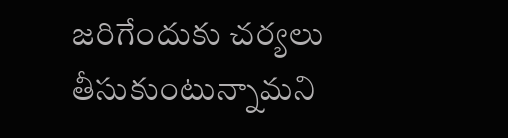జరిగేందుకు చర్యలు తీసుకుంటున్నామని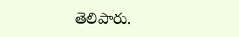తెలిపారు.